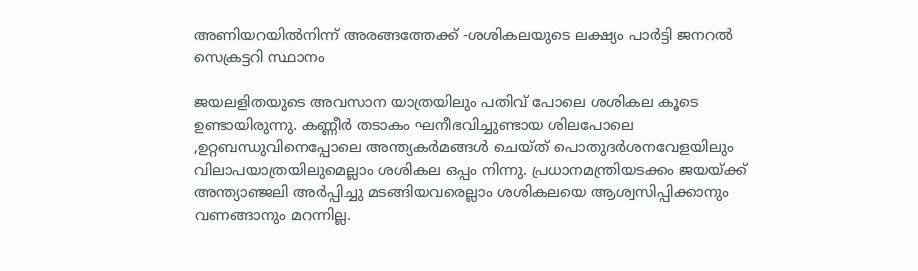അണിയറയിൽനിന്ന് അരങ്ങത്തേക്ക് -ശശികലയുടെ ലക്ഷ്യം പാർട്ടി ജനറൽ സെക്രട്ടറി സ്ഥാനം

ജയലളിതയുടെ അവസാന യാത്രയിലും പതിവ് പോലെ ശശികല കൂടെ ഉണ്ടായിരുന്നു. കണ്ണീർ തടാകം ഘനീഭവിച്ചുണ്ടായ ശിലപോലെ ,ഉറ്റബന്ധുവിനെപ്പോലെ അന്ത്യകർമങ്ങൾ ചെയ്ത് പൊതുദർശനവേളയിലും വിലാപയാത്രയിലുമെല്ലാം ശശികല ഒപ്പം നിന്നു. പ്രധാനമന്ത്രിയടക്കം ജയയ്ക്ക് അന്ത്യാഞ്ജലി അർപ്പിച്ചു മടങ്ങിയവരെല്ലാം ശശികലയെ ആശ്വസിപ്പിക്കാനും വണങ്ങാനും മറന്നില്ല.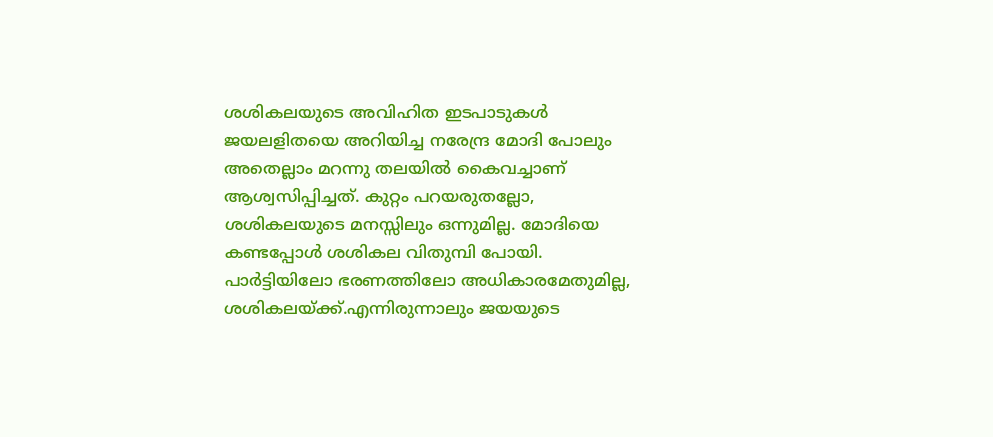ശശികലയുടെ അവിഹിത ഇടപാടുകൾ ജയലളിതയെ അറിയിച്ച നരേന്ദ്ര മോദി പോലും അതെല്ലാം മറന്നു തലയിൽ കൈവച്ചാണ് ആശ്വസിപ്പിച്ചത്. കുറ്റം പറയരുതല്ലോ, ശശികലയുടെ മനസ്സിലും ഒന്നുമില്ല. മോദിയെ കണ്ടപ്പോൾ ശശികല വിതുമ്പി പോയി.
പാർട്ടിയിലോ ഭരണത്തിലോ അധികാരമേതുമില്ല, ശശികലയ്ക്ക്.എന്നിരുന്നാലും ജയയുടെ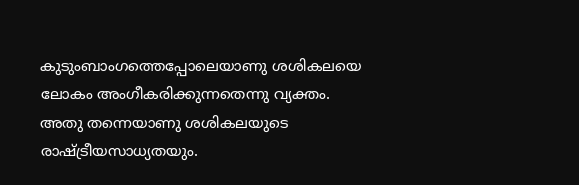കുടുംബാംഗത്തെപ്പോലെയാണു ശശികലയെ ലോകം അംഗീകരിക്കുന്നതെന്നു വ്യക്തം. അതു തന്നെയാണു ശശികലയുടെ രാഷ്ട്രീയസാധ്യതയും.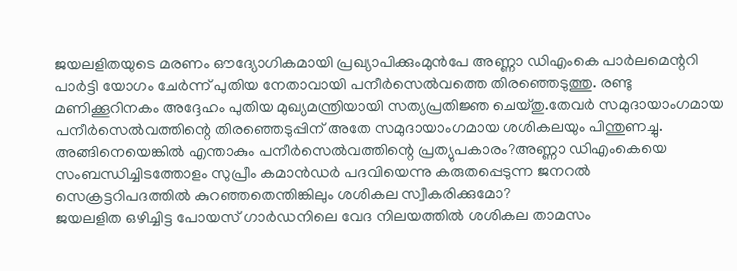ജയലളിതയുടെ മരണം ഔദ്യോഗികമായി പ്രഖ്യാപിക്കുംമുൻപേ അണ്ണാ ഡിഎംകെ പാർലമെന്ററി പാർട്ടി യോഗം ചേർന്ന് പുതിയ നേതാവായി പനീർസെൽവത്തെ തിരഞ്ഞെടുത്തു. രണ്ടു മണിക്കൂറിനകം അദ്ദേഹം പുതിയ മുഖ്യമന്ത്രിയായി സത്യപ്രതിജ്ഞ ചെയ്തു.തേവർ സമുദായാംഗമായ പനീർസെൽവത്തിന്റെ തിരഞ്ഞെടുപ്പിന് അതേ സമുദായാംഗമായ ശശികലയും പിന്തുണച്ചു. അങ്ങിനെയെങ്കിൽ എന്താകും പനീർസെൽവത്തിന്റെ പ്രത്യുപകാരം?അണ്ണാ ഡിഎംകെയെ സംബന്ധിച്ചിടത്തോളം സുപ്രീം കമാൻഡർ പദവിയെന്നു കരുതപ്പെടുന്ന ജനറൽ സെക്രട്ടറിപദത്തിൽ കുറഞ്ഞതെന്തിങ്കിലും ശശികല സ്വീകരിക്കുമോ?
ജയലളിത ഒഴിച്ചിട്ട പോയസ് ഗാർഡനിലെ വേദ നിലയത്തിൽ ശശികല താമസം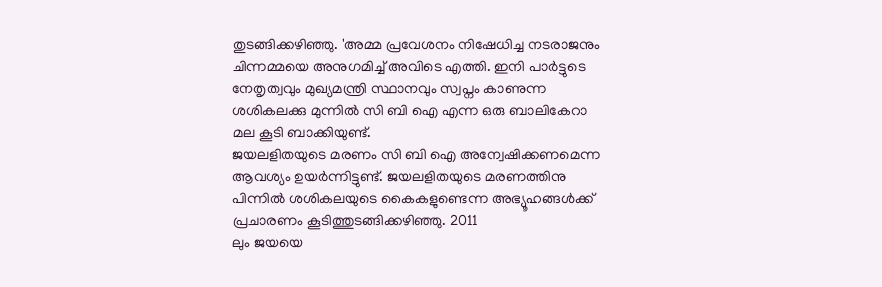തുടങ്ങിക്കഴിഞ്ഞു. 'അമ്മ പ്രവേശനം നിഷേധിച്ച നടരാജനും ചിന്നമ്മയെ അനുഗമിച്ച് അവിടെ എത്തി. ഇനി പാർട്ടുടെ നേതൃത്വവും മുഖ്യമന്ത്രി സ്ഥാനവും സ്വപ്നം കാണുന്ന ശശികലക്കു മുന്നിൽ സി ബി ഐ എന്ന ഒരു ബാലികേറാ മല കൂടി ബാക്കിയുണ്ട്.
ജയലളിതയുടെ മരണം സി ബി ഐ അന്വേഷിക്കണമെന്ന ആവശ്യം ഉയർന്നിട്ടുണ്ട്. ജയലളിതയുടെ മരണത്തിനു പിന്നിൽ ശശികലയുടെ കൈകളുണ്ടെന്ന അഭ്യൂഹങ്ങൾക്ക് പ്രചാരണം കൂടിത്തുടങ്ങിക്കഴിഞ്ഞു. 2011
ലും ജയയെ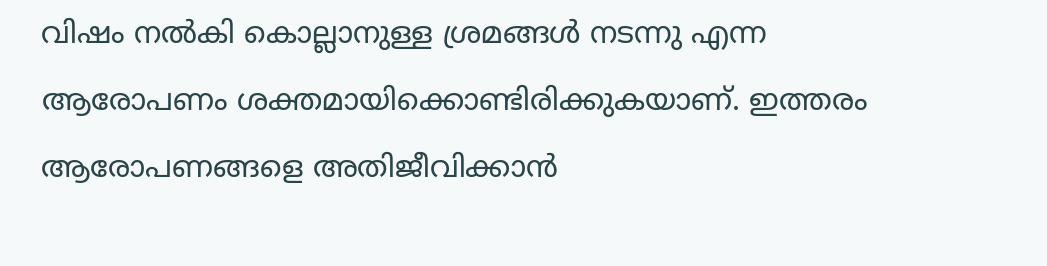വിഷം നൽകി കൊല്ലാനുള്ള ശ്രമങ്ങൾ നടന്നു എന്ന ആരോപണം ശക്തമായിക്കൊണ്ടിരിക്കുകയാണ്. ഇത്തരം ആരോപണങ്ങളെ അതിജീവിക്കാൻ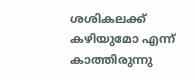ശശികലക്ക് കഴിയുമോ എന്ന് കാത്തിരുന്നു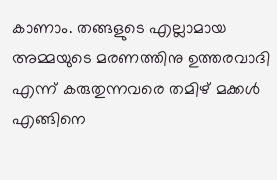കാണാം. തങ്ങളുടെ എല്ലാമായ അമ്മയുടെ മരണത്തിനു ഉത്തരവാദി എന്ന് കരുതുന്നവരെ തമിഴ് മക്കൾ എങ്ങിനെ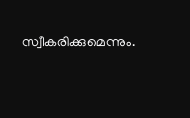സ്വീകരിക്കുമെന്നും.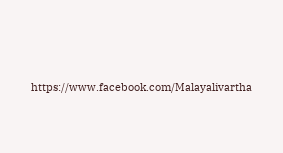https://www.facebook.com/Malayalivartha